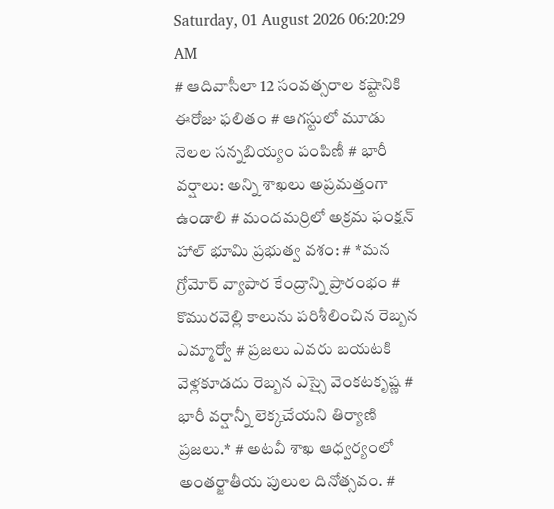Saturday, 01 August 2026 06:20:29 AM
# ఆదివాసీలా 12 సంవత్సరాల కష్టానికి ఈరోజు ఫలితం # ఆగస్టులో మూడు నెలల సన్నబియ్యం పంపిణీ # భారీ వర్షాలు: అన్ని శాఖలు అప్రమత్తంగా ఉండాలి # మందమర్రిలో అక్రమ ఫంక్షన్ హాల్ భూమి ప్రభుత్వ వశం: # *మన గ్రోమోర్ వ్యాపార కేంద్రాన్ని ప్రారంభం # కొమురవెల్లి కాలును పరిశీలించిన రెబ్బన ఎమ్మార్వో # ప్రజలు ఎవరు బయటకి వెళ్లకూడదు రెబ్బన ఎస్సై వెంకటకృష్ణ # భారీ వర్షాన్నీ లెక్కచేయని తిర్యాణి ప్రజలు.* # అటవీ శాఖ ఆధ్వర్యంలో అంతర్జాతీయ పులుల దినోత్సవం. #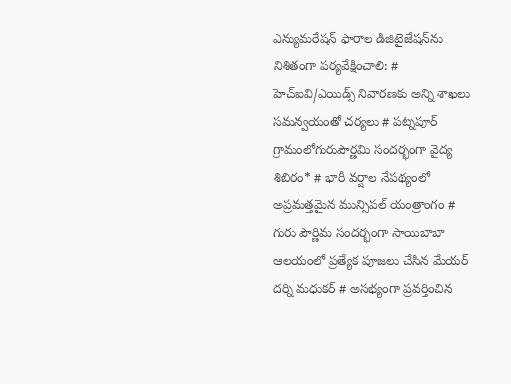ఎన్యుమరేషన్ ఫారాల డిజిటైజేషన్‌ను నిశితంగా పర్యవేక్షించాలి: # హెచ్ఐవి/ఎయిడ్స్ నివారణకు అన్ని శాఖలు సమన్వయంతో చర్యలు # పట్నపూర్ గ్రామంలోగురుపౌర్ణమి సందర్భంగా వైద్య శిబిరం* # భారీ వర్షాల నేపథ్యంలో అప్రమత్తమైన మున్సిపల్ యంత్రాంగం # గురు పౌర్ణిమ సందర్భంగా సాయిబాబా ఆలయంలో ప్రత్యేక పూజలు చేసిన మేయర్ దర్ని మధుకర్ # అసభ్యంగా ప్రవర్తించిన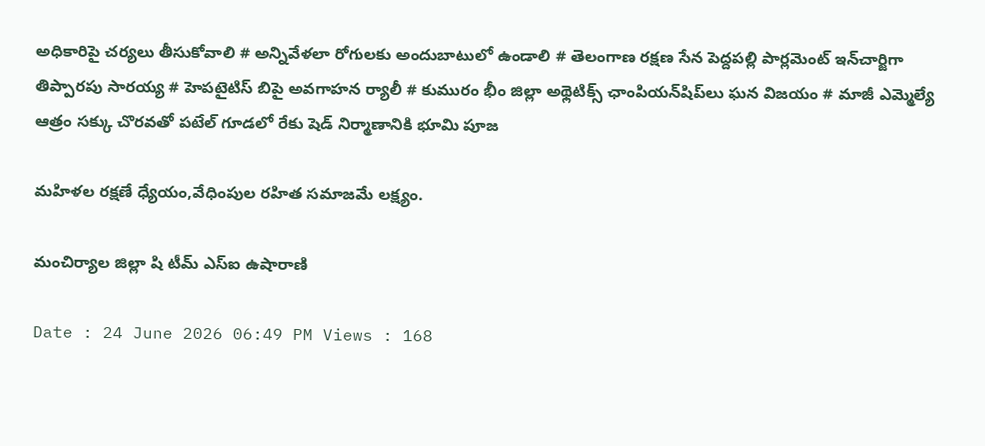అధికారిపై చర్యలు తీసుకోవాలి # అన్నివేళలా రోగులకు అందుబాటులో ఉండాలి # తెలంగాణ రక్షణ సేన పెద్దపల్లి పార్లమెంట్ ఇన్‌చార్జిగా తిప్పారపు సారయ్య # హెపటైటిస్ బిపై అవగాహన ర్యాలీ # కుమురం భీం జిల్లా అథ్లెటిక్స్ ఛాంపియన్‌షిప్‌లు ఘన విజయం # మాజీ ఎమ్మెల్యే ఆత్రం సక్కు చొరవతో పటేల్ గూడలో రేకు షెడ్ నిర్మాణానికి భూమి పూజ

మహిళల రక్షణే ధ్యేయం,వేధింపుల రహిత సమాజమే లక్ష్యం.

మంచిర్యాల జిల్లా షి టీమ్ ఎస్‌ఐ ఉషారాణి

Date : 24 June 2026 06:49 PM Views : 168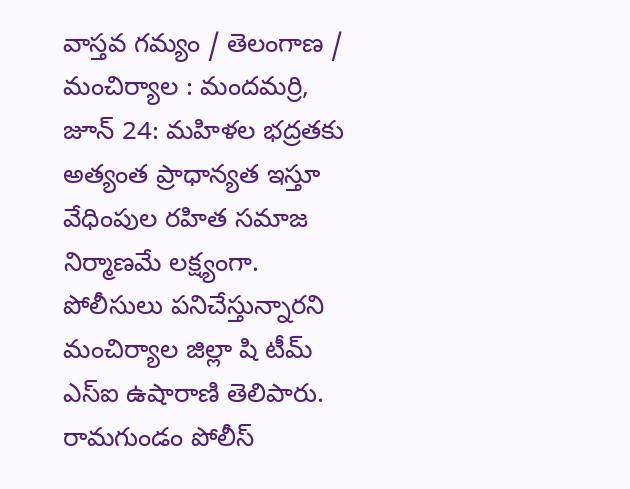వాస్తవ గమ్యం / తెలంగాణ / మంచిర్యాల : మందమర్రి, జూన్ 24: మహిళల భద్రతకు అత్యంత ప్రాధాన్యత ఇస్తూ వేధింపుల రహిత సమాజ నిర్మాణమే లక్ష్యంగా. పోలీసులు పనిచేస్తున్నారని మంచిర్యాల జిల్లా షి టీమ్ ఎస్‌ఐ ఉషారాణి తెలిపారు. రామగుండం పోలీస్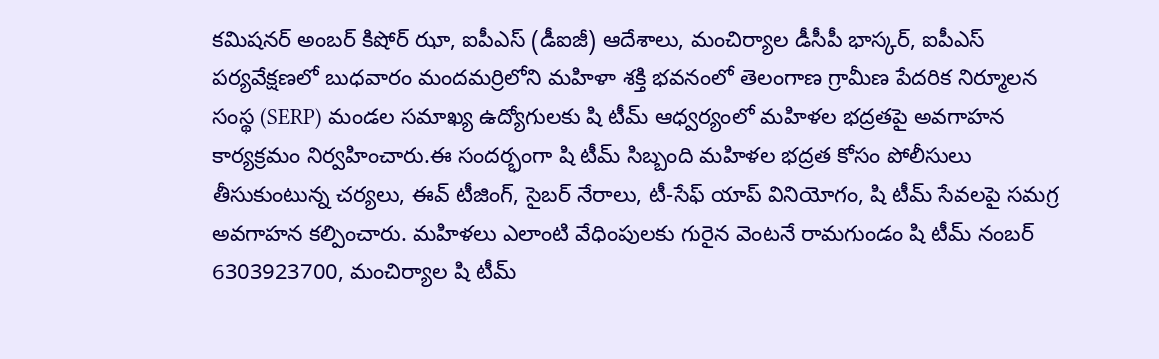కమిషనర్ అంబర్ కిషోర్ ఝా, ఐపీఎస్ (డీఐజీ) ఆదేశాలు, మంచిర్యాల డీసీపీ భాస్కర్, ఐపీఎస్ పర్యవేక్షణలో బుధవారం మందమర్రిలోని మహిళా శక్తి భవనంలో తెలంగాణ గ్రామీణ పేదరిక నిర్మూలన సంస్థ (SERP) మండల సమాఖ్య ఉద్యోగులకు షి టీమ్ ఆధ్వర్యంలో మహిళల భద్రతపై అవగాహన కార్యక్రమం నిర్వహించారు.ఈ సందర్భంగా షి టీమ్ సిబ్బంది మహిళల భద్రత కోసం పోలీసులు తీసుకుంటున్న చర్యలు, ఈవ్ టీజింగ్, సైబర్ నేరాలు, టీ-సేఫ్ యాప్ వినియోగం, షి టీమ్ సేవలపై సమగ్ర అవగాహన కల్పించారు. మహిళలు ఎలాంటి వేధింపులకు గురైన వెంటనే రామగుండం షి టీమ్ నంబర్ 6303923700, మంచిర్యాల షి టీమ్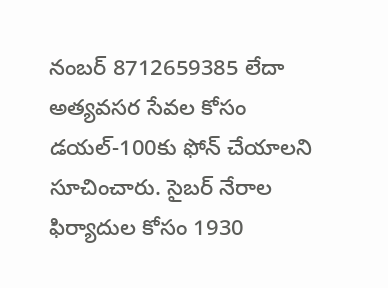నంబర్ 8712659385 లేదా అత్యవసర సేవల కోసం డయల్-100కు ఫోన్ చేయాలని సూచించారు. సైబర్ నేరాల ఫిర్యాదుల కోసం 1930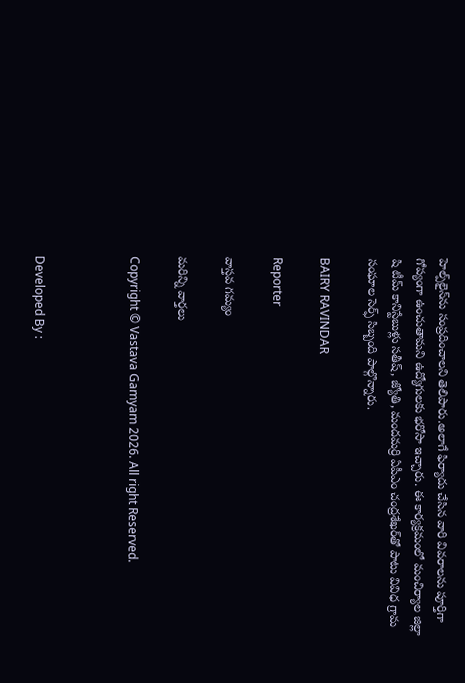హెల్ప్‌లైన్‌ను సంప్రదించాలని తెలిపారు.అలాగే ఫిర్యాదు చేసిన వారి వివరాలను పూర్తిగా గోప్యంగా ఉంచుతామని ఉద్యోగులకు భరోసా ఇచ్చారు. ఈ కార్యక్రమంలో మంచిర్యాల జిల్లా షి టీమ్ కానిస్టేబుళ్లు సతీష్, జ్యోతి, మందమర్రి ఏపీఎం చంద్రశేఖర్‌తో పాటు వివిధ గ్రామ సంఘాల సెర్ఫ్ సిబ్బంది పాల్గొన్నారు.

BAIRY RAVINDAR

Reporter

వాస్తవ గమ్యం

మరిన్ని వార్తలు

Copyright © Vastava Gamyam 2026. All right Reserved.



Developed By :